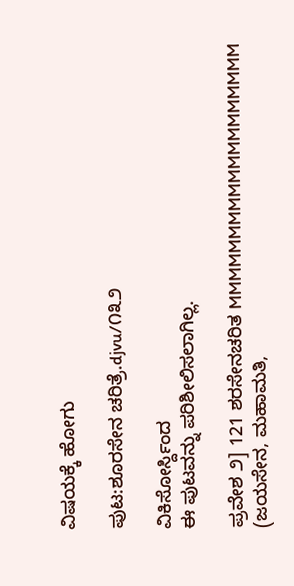ವಿಷಯಕ್ಕೆ ಹೋಗು

ಪುಟ:ಶೂರಸೇನ ಚರಿತ್ರೆ.djvu/೧೩೨

ವಿಕಿಸೋರ್ಸ್ದಿಂದ
ಈ ಪುಟವನ್ನು ಪರಿಶೀಲಿಸಲಾಗಿಲ್ಲ.

ಪ್ರವೇಶ ೨] 121 ಶರಸೇನಚರಿತ MMMMMMMMMMMMMMMMMMM (ಜಯಸೇನ, ಮಹಾಮತಿ,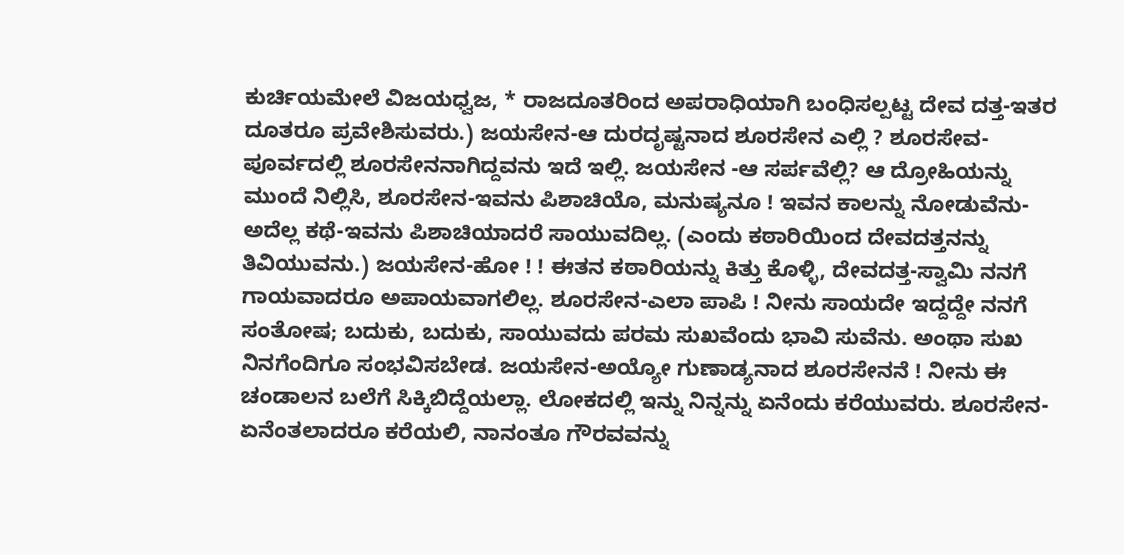ಕುರ್ಚಿಯಮೇಲೆ ವಿಜಯಧ್ವಜ, * ರಾಜದೂತರಿಂದ ಅಪರಾಧಿಯಾಗಿ ಬಂಧಿಸಲ್ಪಟ್ಟ ದೇವ ದತ್ತ-ಇತರ ದೂತರೂ ಪ್ರವೇಶಿಸುವರು.) ಜಯಸೇನ-ಆ ದುರದೃಷ್ಟನಾದ ಶೂರಸೇನ ಎಲ್ಲಿ ? ಶೂರಸೇವ-ಪೂರ್ವದಲ್ಲಿ ಶೂರಸೇನನಾಗಿದ್ದವನು ಇದೆ ಇಲ್ಲಿ. ಜಯಸೇನ -ಆ ಸರ್ಪವೆಲ್ಲಿ? ಆ ದ್ರೋಹಿಯನ್ನು ಮುಂದೆ ನಿಲ್ಲಿಸಿ, ಶೂರಸೇನ-ಇವನು ಪಿಶಾಚಿಯೊ, ಮನುಷ್ಯನೂ ! ಇವನ ಕಾಲನ್ನು ನೋಡುವೆನು-ಅದೆಲ್ಲ ಕಥೆ-ಇವನು ಪಿಶಾಚಿಯಾದರೆ ಸಾಯುವದಿಲ್ಲ. (ಎಂದು ಕಠಾರಿಯಿಂದ ದೇವದತ್ತನನ್ನು ತಿವಿಯುವನು.) ಜಯಸೇನ-ಹೋ ! ! ಈತನ ಕಠಾರಿಯನ್ನು ಕಿತ್ತು ಕೊಳ್ಳಿ, ದೇವದತ್ತ-ಸ್ವಾಮಿ ನನಗೆ ಗಾಯವಾದರೂ ಅಪಾಯವಾಗಲಿಲ್ಲ. ಶೂರಸೇನ-ಎಲಾ ಪಾಪಿ ! ನೀನು ಸಾಯದೇ ಇದ್ದದ್ದೇ ನನಗೆ ಸಂತೋಷ; ಬದುಕು, ಬದುಕು, ಸಾಯುವದು ಪರಮ ಸುಖವೆಂದು ಭಾವಿ ಸುವೆನು. ಅಂಥಾ ಸುಖ ನಿನಗೆಂದಿಗೂ ಸಂಭವಿಸಬೇಡ. ಜಯಸೇನ-ಅಯ್ಯೋ ಗುಣಾಡ್ಯನಾದ ಶೂರಸೇನನೆ ! ನೀನು ಈ ಚಂಡಾಲನ ಬಲೆಗೆ ಸಿಕ್ಕಿಬಿದ್ದೆಯಲ್ಲಾ. ಲೋಕದಲ್ಲಿ ಇನ್ನು ನಿನ್ನನ್ನು ಏನೆಂದು ಕರೆಯುವರು. ಶೂರಸೇನ-ಏನೆಂತಲಾದರೂ ಕರೆಯಲಿ, ನಾನಂತೂ ಗೌರವವನ್ನು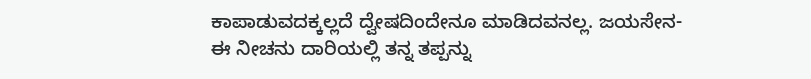ಕಾಪಾಡುವದಕ್ಕಲ್ಲದೆ ದ್ವೇಷದಿಂದೇನೂ ಮಾಡಿದವನಲ್ಲ. ಜಯಸೇನ-ಈ ನೀಚನು ದಾರಿಯಲ್ಲಿ ತನ್ನ ತಪ್ಪನ್ನು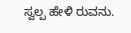ಸ್ವಲ್ಪ ಹೇಳಿ ರುವನು.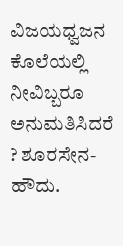ವಿಜಯಧ್ವಜನ ಕೊಲೆಯಲ್ಲಿ ನೀವಿಬ್ಬರೂ ಅನುಮತಿಸಿದರೆ ? ಶೂರಸೇನ-ಹೌದು.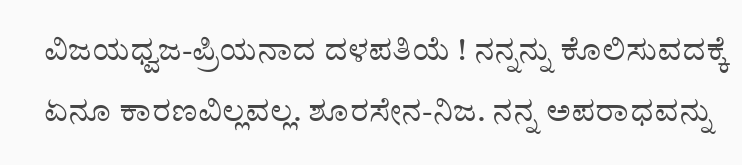ವಿಜಯಧ್ವಜ-ಪ್ರಿಯನಾದ ದಳಪತಿಯೆ ! ನನ್ನನ್ನು ಕೊಲಿಸುವದಕ್ಕೆ ಏನೂ ಕಾರಣವಿಲ್ಲವಲ್ಲ. ಶೂರಸೇನ-ನಿಜ. ನನ್ನ ಅಪರಾಧವನ್ನು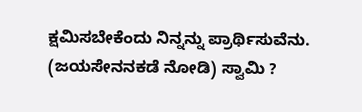ಕ್ಷಮಿಸಬೇಕೆಂದು ನಿನ್ನನ್ನು ಪ್ರಾರ್ಥಿಸುವೆನು. (ಜಯಸೇನನಕಡೆ ನೋಡಿ) ಸ್ವಾಮಿ ?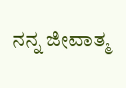ನನ್ನ ಜೀವಾತ್ಮ